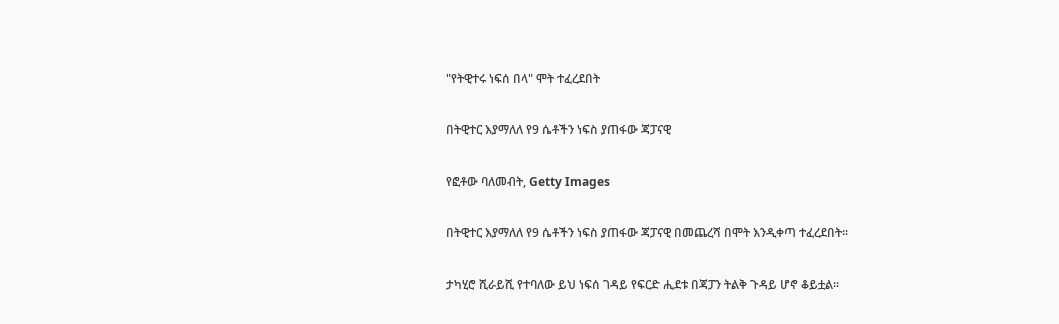"የትዊተሩ ነፍሰ በላ" ሞት ተፈረደበት

በትዊተር እያማለለ የ9 ሴቶችን ነፍስ ያጠፋው ጃፓናዊ

የፎቶው ባለመብት, Getty Images

በትዊተር እያማለለ የ9 ሴቶችን ነፍስ ያጠፋው ጃፓናዊ በመጨረሻ በሞት እንዲቀጣ ተፈረደበት፡፡

ታካሂሮ ሺራይሺ የተባለው ይህ ነፍሰ ገዳይ የፍርድ ሒደቱ በጃፓን ትልቅ ጉዳይ ሆኖ ቆይቷል፡፡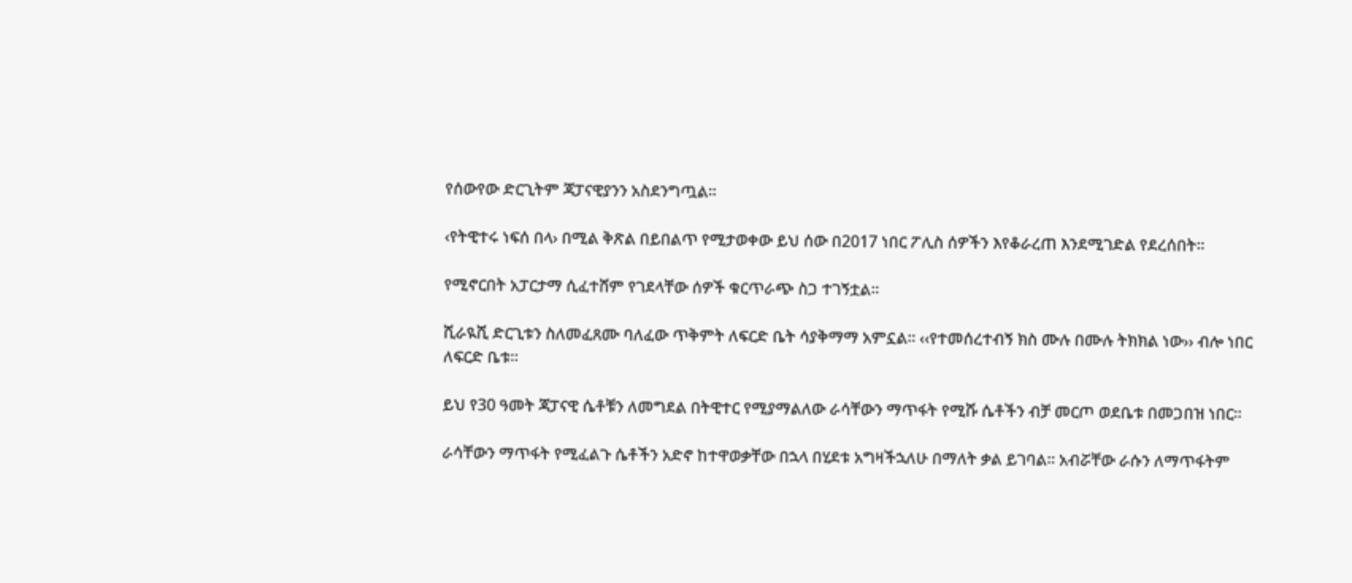የሰውየው ድርጊትም ጃፓናዊያንን አስደንግጧል፡፡

‹የትዊተሩ ነፍሰ በላ› በሚል ቅጽል በይበልጥ የሚታወቀው ይህ ሰው በ2017 ነበር ፖሊስ ሰዎችን እየቆራረጠ እንደሚገድል የደረሰበት፡፡

የሚኖርበት አፓርታማ ሲፈተሸም የገደላቸው ሰዎች ቁርጥራጭ ስጋ ተገኝቷል፡፡

ሺራዪሺ ድርጊቱን ስለመፈጸሙ ባለፈው ጥቅምት ለፍርድ ቤት ሳያቅማማ አምኗል፡፡ ‹‹የተመሰረተብኝ ክስ ሙሉ በሙሉ ትክክል ነው›› ብሎ ነበር ለፍርድ ቤቱ፡፡

ይህ የ30 ዓመት ጃፓናዊ ሴቶቹን ለመግደል በትዊተር የሚያማልለው ራሳቸውን ማጥፋት የሚሹ ሴቶችን ብቻ መርጦ ወደቤቱ በመጋበዝ ነበር፡፡

ራሳቸውን ማጥፋት የሚፈልጉ ሴቶችን አድኖ ከተዋወቃቸው በኋላ በሂደቱ አግዛችኋለሁ በማለት ቃል ይገባል፡፡ አብሯቸው ራሱን ለማጥፋትም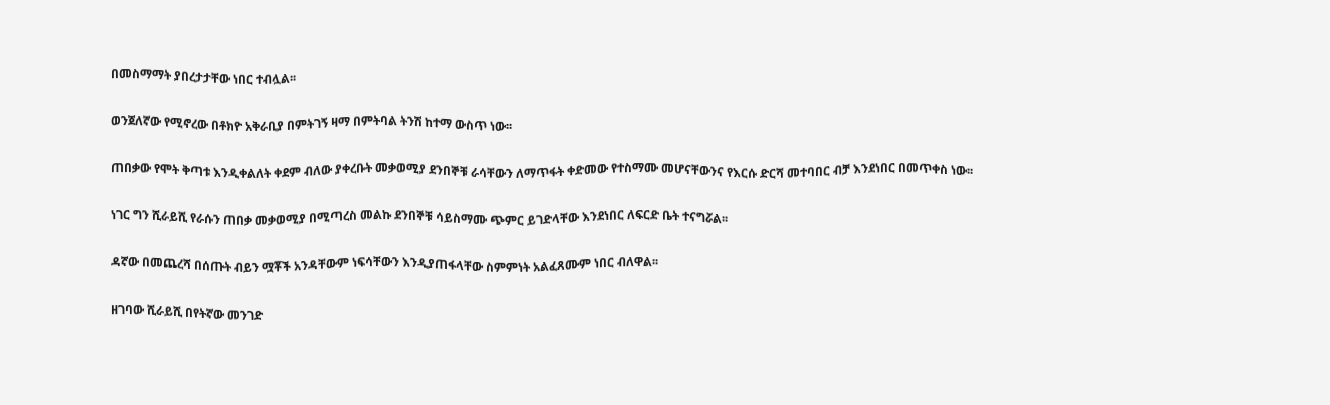በመስማማት ያበረታታቸው ነበር ተብሏል፡፡

ወንጀለኛው የሚኖረው በቶክዮ አቅራቢያ በምትገኝ ዛማ በምትባል ትንሽ ከተማ ውስጥ ነው፡፡

ጠበቃው የሞት ቅጣቱ እንዲቀልለት ቀደም ብለው ያቀረቡት መቃወሚያ ደንበኞቹ ራሳቸውን ለማጥፋት ቀድመው የተስማሙ መሆናቸውንና የእርሱ ድርሻ መተባበር ብቻ እንደነበር በመጥቀስ ነው፡፡

ነገር ግን ሺራይሺ የራሱን ጠበቃ መቃወሚያ በሚጣረስ መልኩ ደንበኞቹ ሳይስማሙ ጭምር ይገድላቸው እንደነበር ለፍርድ ቤት ተናግሯል፡፡

ዳኛው በመጨረሻ በሰጡት ብይን ሟቾች አንዳቸውም ነፍሳቸውን እንዲያጠፋላቸው ስምምነት አልፈጸሙም ነበር ብለዋል፡፡

ዘገባው ሺራይሺ በየትኛው መንገድ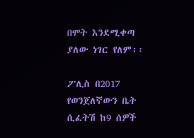በሞት እንደሚቀጣ ያለው ነገር የለም፡፡

ፖሊስ በ2017 የወንጀለኛውን ቤት ሲፈትሽ ከ9 ሰዎች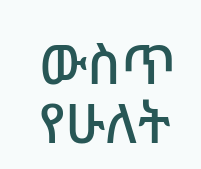ውስጥ የሁለት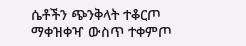ሴቶችን ጭንቅላት ተቆርጦ ማቀዝቀዣ ውስጥ ተቀምጦ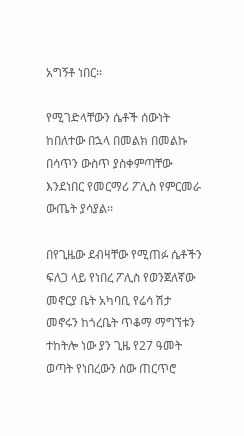አግኝቶ ነበር፡፡

የሚገድላቸውን ሴቶች ሰውነት ከበለተው በኋላ በመልክ በመልኩ በሳጥን ውስጥ ያስቀምጣቸው እንደነበር የመርማሪ ፖሊስ የምርመራ ውጤት ያሳያል፡፡

በየጊዜው ደብዛቸው የሚጠፉ ሴቶችን ፍለጋ ላይ የነበረ ፖሊስ የወንጀለኛው መኖርያ ቤት አካባቢ የሬሳ ሽታ መኖሩን ከጎረቤት ጥቆማ ማግኘቱን ተከትሎ ነው ያን ጊዜ የ27 ዓመት ወጣት የነበረውን ሰው ጠርጥሮ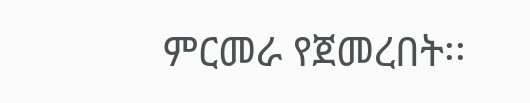ምርመራ የጀመረበት፡፡